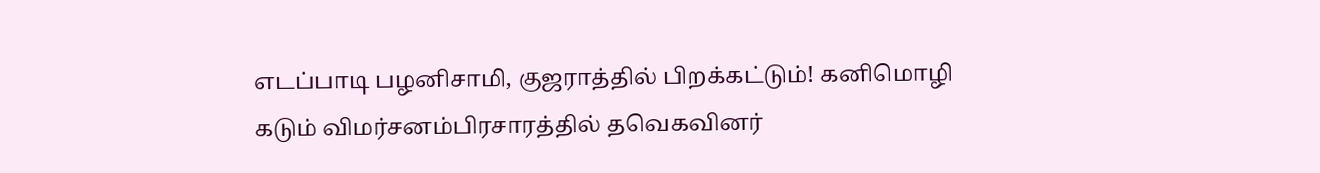எடப்பாடி பழனிசாமி, குஜராத்தில் பிறக்கட்டும்! கனிமொழி கடும் விமர்சனம்பிரசாரத்தில் தவெகவினர்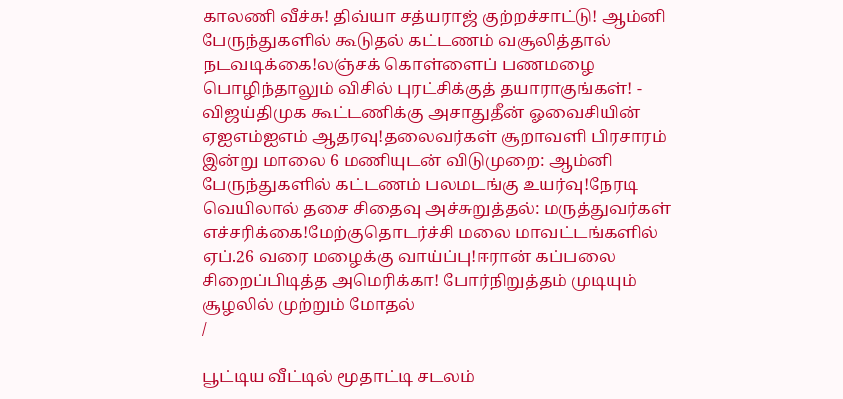காலணி வீச்சு! திவ்யா சத்யராஜ் குற்றச்சாட்டு! ஆம்னி பேருந்துகளில் கூடுதல் கட்டணம் வசூலித்தால் நடவடிக்கை!லஞ்சக் கொள்ளைப் பணமழை பொழிந்தாலும் விசில் புரட்சிக்குத் தயாராகுங்கள்! - விஜய்திமுக கூட்டணிக்கு அசாதுதீன் ஓவைசியின் ஏஐஎம்ஐஎம் ஆதரவு!தலைவர்கள் சூறாவளி பிரசாரம் இன்று மாலை 6 மணியுடன் விடுமுறை: ஆம்னி பேருந்துகளில் கட்டணம் பலமடங்கு உயர்வு!நேரடி வெயிலால் தசை சிதைவு அச்சுறுத்தல்: மருத்துவர்கள் எச்சரிக்கை!மேற்குதொடர்ச்சி மலை மாவட்டங்களில் ஏப்.26 வரை மழைக்கு வாய்ப்பு!ஈரான் கப்பலை சிறைப்பிடித்த அமெரிக்கா! போர்நிறுத்தம் முடியும் சூழலில் முற்றும் மோதல்
/

பூட்டிய வீட்டில் மூதாட்டி சடலம்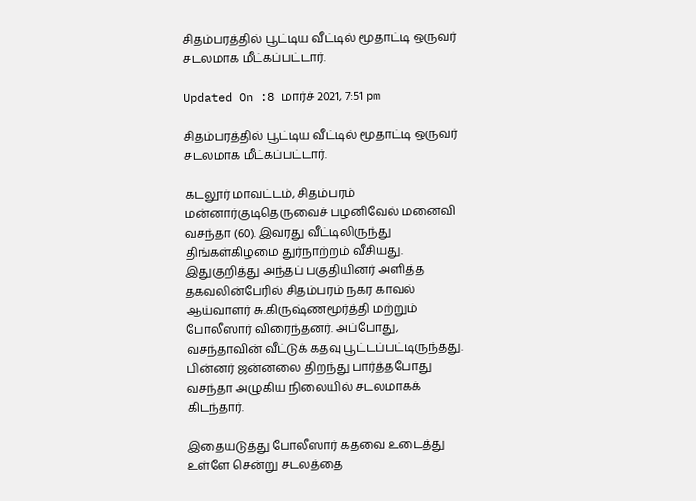சிதம்பரத்தில் பூட்டிய வீட்டில் மூதாட்டி ஒருவர் சடலமாக மீட்கப்பட்டார்.

Updated On :8 மார்ச் 2021, 7:51 pm

சிதம்பரத்தில் பூட்டிய வீட்டில் மூதாட்டி ஒருவர் சடலமாக மீட்கப்பட்டார்.

கடலூர் மாவட்டம், சிதம்பரம் மன்னார்குடிதெருவைச் பழனிவேல் மனைவி வசந்தா (60). இவரது வீட்டிலிருந்து திங்கள்கிழமை துர்நாற்றம் வீசியது. இதுகுறித்து அந்தப் பகுதியினர் அளித்த தகவலின்பேரில் சிதம்பரம் நகர காவல் ஆய்வாளர் சு.கிருஷ்ணமூர்த்தி மற்றும் போலீஸார் விரைந்தனர். அப்போது, வசந்தாவின் வீட்டுக் கதவு பூட்டப்பட்டிருந்தது. பின்னர் ஜன்னலை திறந்து பார்த்தபோது வசந்தா அழுகிய நிலையில் சடலமாகக் கிடந்தார்.

இதையடுத்து போலீஸார் கதவை உடைத்து உள்ளே சென்று சடலத்தை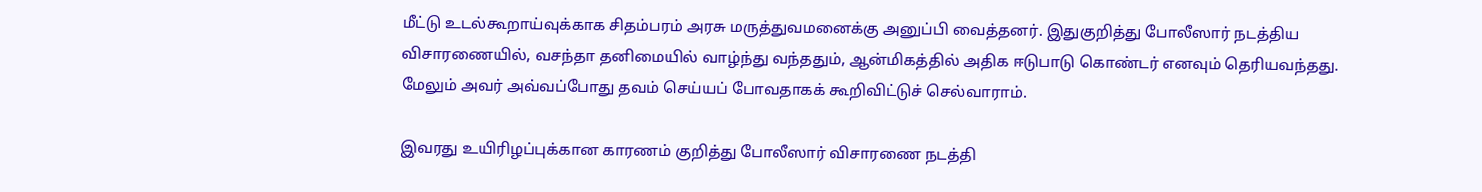மீட்டு உடல்கூறாய்வுக்காக சிதம்பரம் அரசு மருத்துவமனைக்கு அனுப்பி வைத்தனர். இதுகுறித்து போலீஸார் நடத்திய விசாரணையில், வசந்தா தனிமையில் வாழ்ந்து வந்ததும், ஆன்மிகத்தில் அதிக ஈடுபாடு கொண்டர் எனவும் தெரியவந்தது. மேலும் அவர் அவ்வப்போது தவம் செய்யப் போவதாகக் கூறிவிட்டுச் செல்வாராம்.

இவரது உயிரிழப்புக்கான காரணம் குறித்து போலீஸார் விசாரணை நடத்தி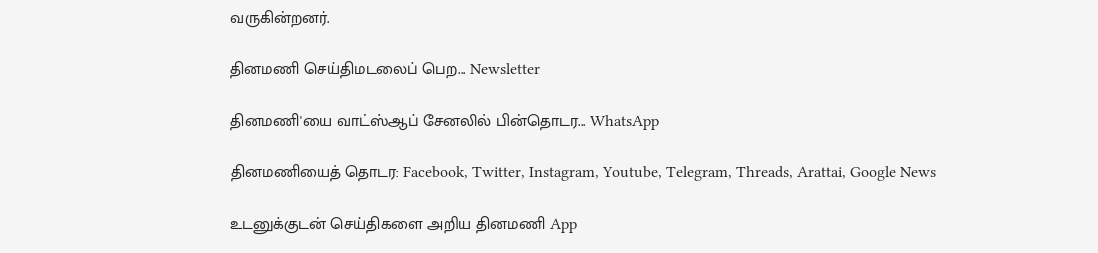வருகின்றனர்.

தினமணி செய்திமடலைப் பெற... Newsletter

தினமணி'யை வாட்ஸ்ஆப் சேனலில் பின்தொடர... WhatsApp

தினமணியைத் தொடர: Facebook, Twitter, Instagram, Youtube, Telegram, Threads, Arattai, Google News

உடனுக்குடன் செய்திகளை அறிய தினமணி App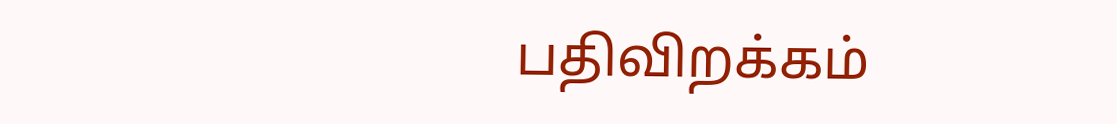பதிவிறக்கம்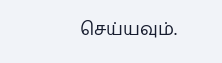செய்யவும்.